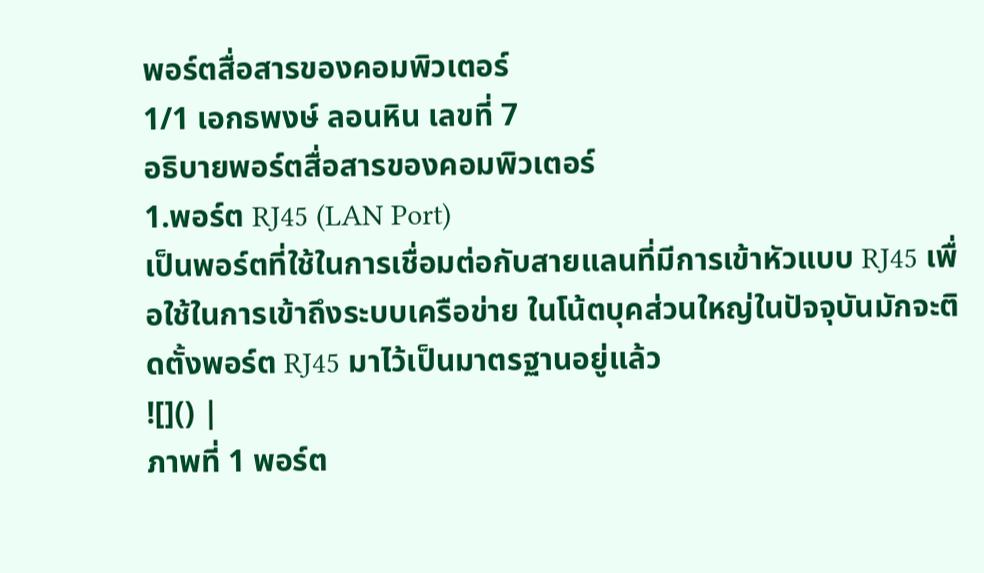พอร์ตสื่อสารของคอมพิวเตอร์
1/1 เอกธพงษ์ ลอนหิน เลขที่ 7
อธิบายพอร์ตสื่อสารของคอมพิวเตอร์
1.พอร์ต RJ45 (LAN Port)
เป็นพอร์ตที่ใช้ในการเชื่อมต่อกับสายแลนที่มีการเข้าหัวแบบ RJ45 เพื่อใช้ในการเข้าถึงระบบเครือข่าย ในโน้ตบุคส่วนใหญ่ในปัจจุบันมักจะติดตั้งพอร์ต RJ45 มาไว้เป็นมาตรฐานอยู่แล้ว
![]() |
ภาพที่ 1 พอร์ต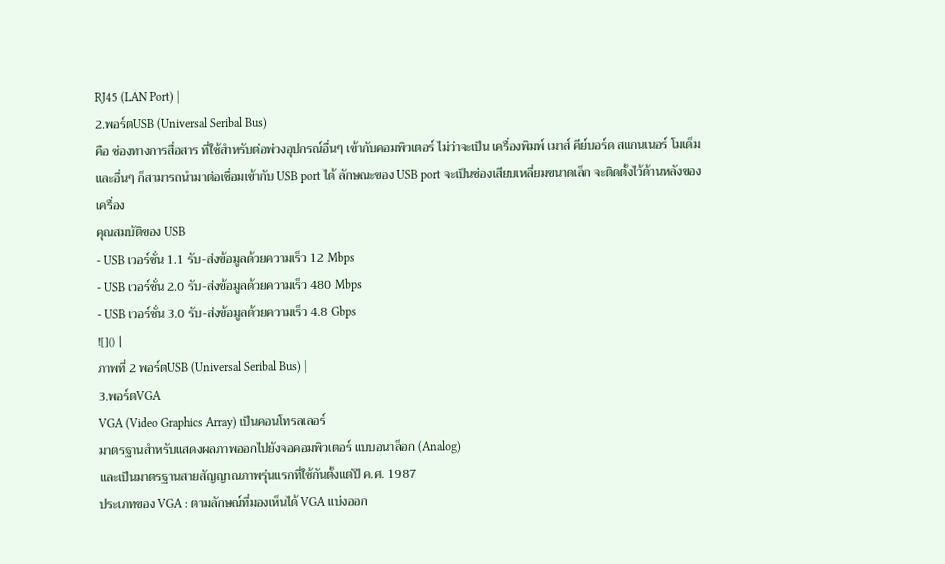RJ45 (LAN Port) |
2.พอร์ตUSB (Universal Seribal Bus)
คือ ช่องทางการสื่อสาร ที่ใช้สำหรับต่อพ่วงอุปกรณ์อื่นๆ เข้ากับคอมพิวเตอร์ ไม่ว่าจะเป็น เครื่องพิมพ์ เมาส์ คีย์บอร์ด สแกนเนอร์ โมเด็ม และอื่นๆ ก็สามารถนำมาต่อเชื่อมเข้ากับ USB port ได้ ลักษณะของ USB port จะเป็นช่องเสียบเหลี่ยมขนาดเล็ก จะติดตั้งไว้ด้านหลังของเครื่อง
คุณสมบัติของ USB
- USB เวอร์ชั่น 1.1 รับ-ส่งข้อมูลด้วยความเร็ว 12 Mbps
- USB เวอร์ชั่น 2.0 รับ-ส่งข้อมูลด้วยความเร็ว 480 Mbps
- USB เวอร์ชั่น 3.0 รับ-ส่งข้อมูลด้วยความเร็ว 4.8 Gbps
![]() |
ภาพที่ 2 พอร์ตUSB (Universal Seribal Bus) |
3.พอร์ตVGA
VGA (Video Graphics Array) เป็นคอนโทรลเลอร์
มาตรฐานสำหรับแสดงผลภาพออกไปยังจอคอมพิวเตอร์ แบบอนาล็อก (Analog)
และเป็นมาตรฐานสายสัญญาณภาพรุ่นแรกที่ใช้กันตั้งแต่ปี ค.ศ. 1987
ประเภทของ VGA : ตามลักษณ์ที่มองเห็นได้ VGA แบ่งออก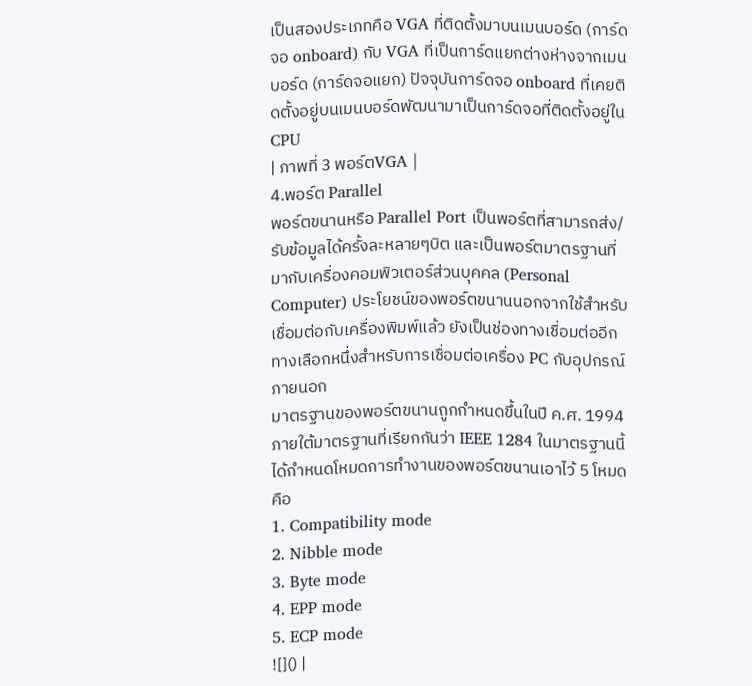เป็นสองประเภทคือ VGA ที่ติดตั้งมาบนเมนบอร์ด (การ์ดจอ onboard) กับ VGA ที่เป็นการ์ดแยกต่างห่างจากเมนบอร์ด (การ์ดจอแยก) ปัจจุบันการ์ดจอ onboard ที่เคยติดตั้งอยู่บนเมนบอร์ดพัฒนามาเป็นการ์ดจอที่ติดตั้งอยู่ใน CPU
| ภาพที่ 3 พอร์ตVGA |
4.พอร์ต Parallel
พอร์ตขนานหรือ Parallel Port เป็นพอร์ตที่สามารถส่ง/รับข้อมูลได้ครั้งละหลายๆบิต และเป็นพอร์ตมาตรฐานที่มากับเครื่องคอมพิวเตอร์ส่วนบุคคล (Personal Computer) ประโยชน์ของพอร์ตขนานนอกจากใช้สำหรับเชื่อมต่อกับเครื่องพิมพ์แล้ว ยังเป็นช่องทางเชื่อมต่ออีกทางเลือกหนึ่งสำหรับการเชื่อมต่อเครื่อง PC กับอุปกรณ์ภายนอก
มาตรฐานของพอร์ตขนานถูกกำหนดขึ้นในปี ค.ศ. 1994 ภายใต้มาตรฐานที่เรียกกันว่า IEEE 1284 ในมาตรฐานนี้ได้กำหนดโหมดการทำงานของพอร์ตขนานเอาไว้ 5 โหมด คือ
1. Compatibility mode
2. Nibble mode
3. Byte mode
4. EPP mode
5. ECP mode
![]() |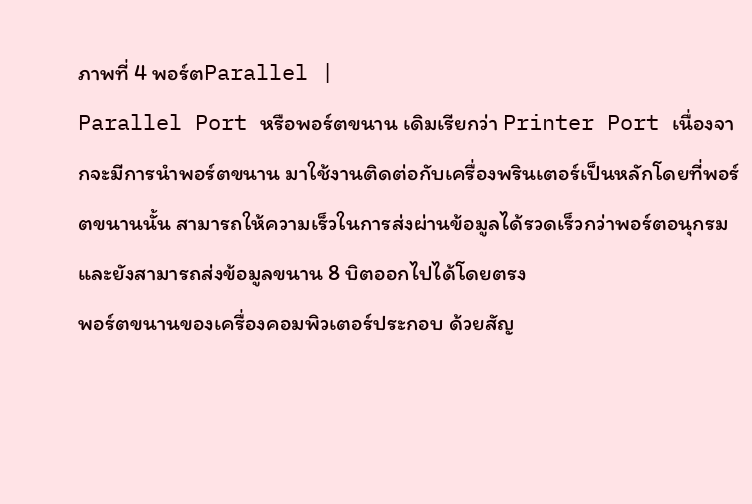ภาพที่ 4 พอร์ตParallel |
Parallel Port หรือพอร์ตขนาน เดิมเรียกว่า Printer Port เนื่องจากจะมีการนำพอร์ตขนาน มาใช้งานติดต่อกับเครื่องพรินเตอร์เป็นหลักโดยที่พอร์ตขนานนั้น สามารถให้ความเร็วในการส่งผ่านข้อมูลได้รวดเร็วกว่าพอร์ตอนุกรม และยังสามารถส่งข้อมูลขนาน 8 บิตออกไปได้โดยตรง
พอร์ตขนานของเครื่องคอมพิวเตอร์ประกอบ ด้วยสัญ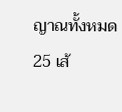ญาณทั้งหมด 25 เส้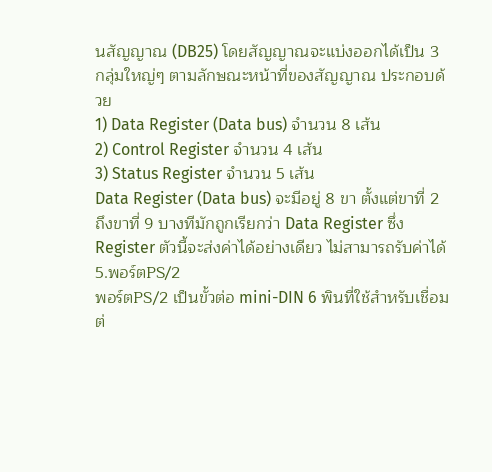นสัญญาณ (DB25) โดยสัญญาณจะแบ่งออกได้เป็น 3 กลุ่มใหญ่ๆ ตามลักษณะหน้าที่ของสัญญาณ ประกอบด้วย
1) Data Register (Data bus) จำนวน 8 เส้น
2) Control Register จำนวน 4 เส้น
3) Status Register จำนวน 5 เส้น
Data Register (Data bus) จะมีอยู่ 8 ขา ตั้งแต่ขาที่ 2 ถึงขาที่ 9 บางทีมักถูกเรียกว่า Data Register ซึ่ง Register ตัวนี้จะส่งค่าได้อย่างเดียว ไม่สามารถรับค่าได้
5.พอร์ตPS/2
พอร์ตPS/2 เป็นขั้วต่อ mini-DIN 6 พินที่ใช้สำหรับเชื่อมต่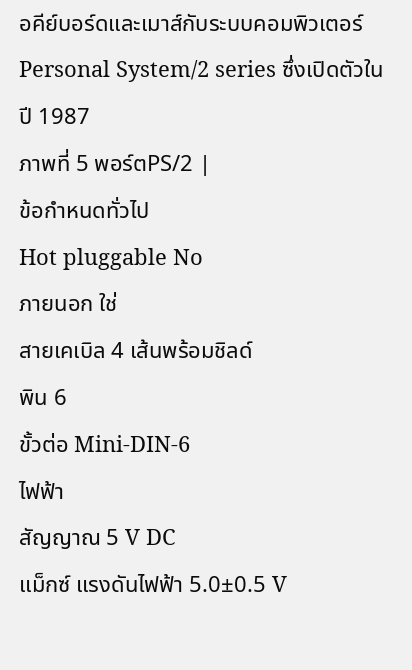อคีย์บอร์ดและเมาส์กับระบบคอมพิวเตอร์
Personal System/2 series ซึ่งเปิดตัวในปี 1987
ภาพที่ 5 พอร์ตPS/2 |
ข้อกำหนดทั่วไป
Hot pluggable No
ภายนอก ใช่
สายเคเบิล 4 เส้นพร้อมชิลด์
พิน 6
ขั้วต่อ Mini-DIN-6
ไฟฟ้า
สัญญาณ 5 V DC
แม็กซ์ แรงดันไฟฟ้า 5.0±0.5 V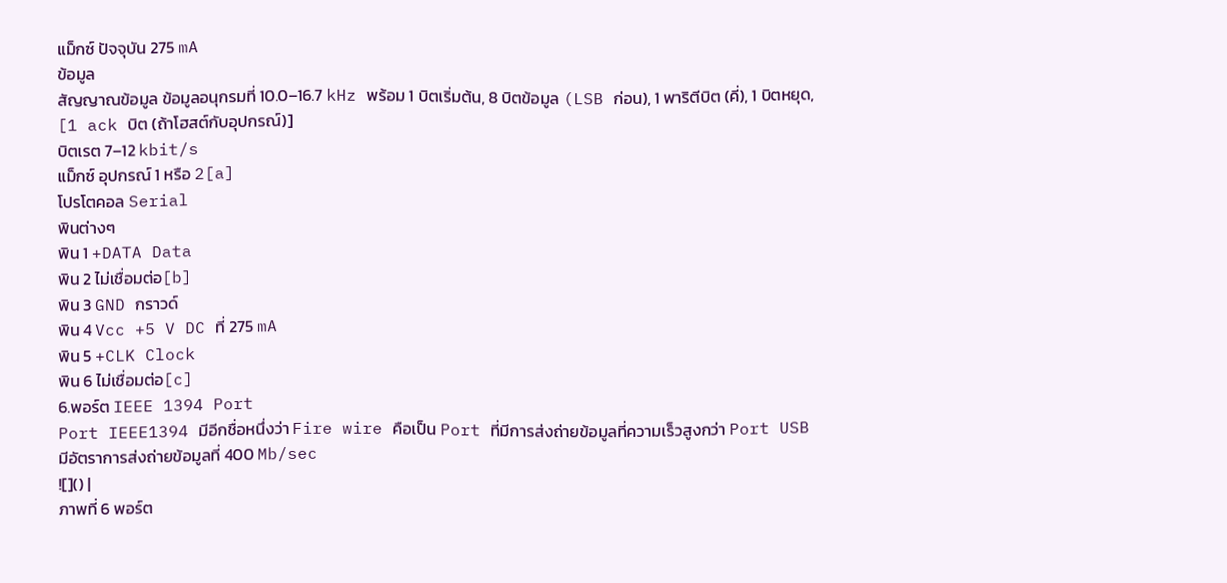แม็กซ์ ปัจจุบัน 275 mA
ข้อมูล
สัญญาณข้อมูล ข้อมูลอนุกรมที่ 10.0–16.7 kHz พร้อม 1 บิตเริ่มต้น, 8 บิตข้อมูล (LSB ก่อน), 1 พาริตีบิต (คี่), 1 บิตหยุด, [1 ack บิต (ถ้าโฮสต์กับอุปกรณ์)]
บิตเรต 7–12 kbit/s
แม็กซ์ อุปกรณ์ 1 หรือ 2[a]
โปรโตคอล Serial
พินต่างๆ
พิน 1 +DATA Data
พิน 2 ไม่เชื่อมต่อ[b]
พิน 3 GND กราวด์
พิน 4 Vcc +5 V DC ที่ 275 mA
พิน 5 +CLK Clock
พิน 6 ไม่เชื่อมต่อ[c]
6.พอร์ต IEEE 1394 Port
Port IEEE1394 มีอีกชื่อหนึ่งว่า Fire wire คือเป็น Port ที่มีการส่งถ่ายข้อมูลที่ความเร็วสูงกว่า Port USB มีอัตราการส่งถ่ายข้อมูลที่ 400 Mb/sec
![]() |
ภาพที่ 6 พอร์ต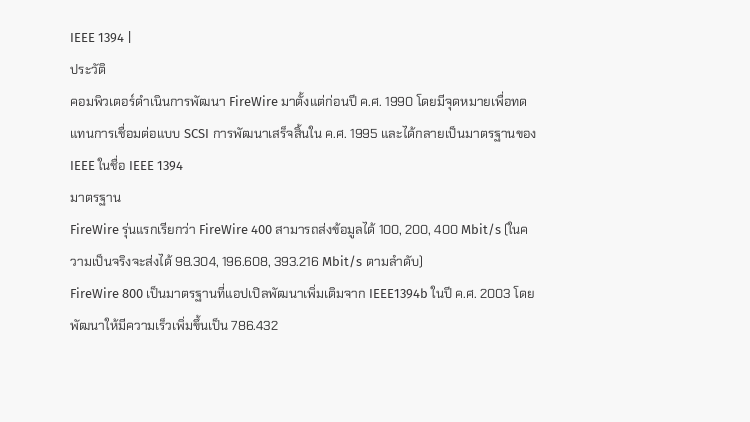IEEE 1394 |
ประวัติ
คอมพิวเตอร์ดำเนินการพัฒนา FireWire มาตั้งแต่ก่อนปี ค.ศ. 1990 โดยมีจุดหมายเพื่อทดแทนการเชื่อมต่อแบบ SCSI การพัฒนาเสร็จสิ้นใน ค.ศ. 1995 และได้กลายเป็นมาตรฐานของ IEEE ในชื่อ IEEE 1394
มาตรฐาน
FireWire รุ่นแรกเรียกว่า FireWire 400 สามารถส่งข้อมูลได้ 100, 200, 400 Mbit/s (ในความเป็นจริงจะส่งได้ 98.304, 196.608, 393.216 Mbit/s ตามลำดับ)
FireWire 800 เป็นมาตรฐานที่แอปเปิลพัฒนาเพิ่มเติมจาก IEEE1394b ในปี ค.ศ. 2003 โดยพัฒนาให้มีความเร็วเพิ่มขึ้นเป็น 786.432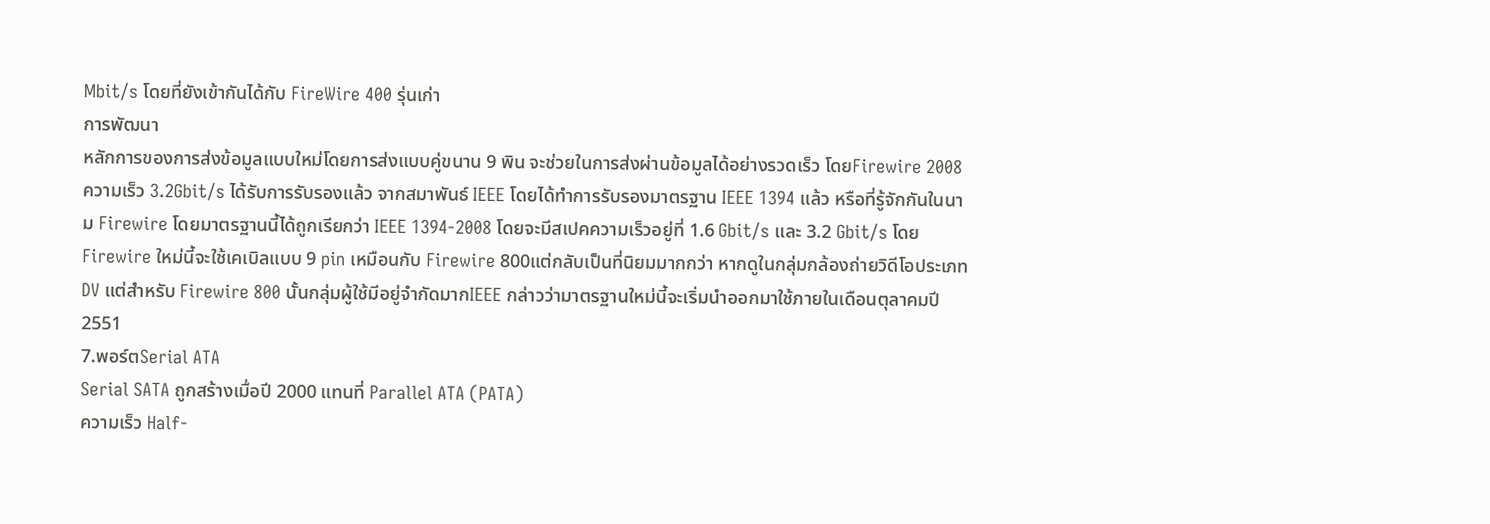Mbit/s โดยที่ยังเข้ากันได้กับ FireWire 400 รุ่นเก่า
การพัฒนา
หลักการของการส่งข้อมูลแบบใหม่โดยการส่งแบบคู่ขนาน 9 พิน จะช่วยในการส่งผ่านข้อมูลได้อย่างรวดเร็ว โดยFirewire 2008 ความเร็ว 3.2Gbit/s ได้รับการรับรองแล้ว จากสมาพันธ์ IEEE โดยได้ทำการรับรองมาตรฐาน IEEE 1394 แล้ว หรือที่รู้จักกันในนาม Firewire โดยมาตรฐานนี้ได้ถูกเรียกว่า IEEE 1394-2008 โดยจะมีสเปคความเร็วอยู่ที่ 1.6 Gbit/s และ 3.2 Gbit/s โดย Firewire ใหม่นี้จะใช้เคเบิลแบบ 9 pin เหมือนกับ Firewire 800แต่กลับเป็นที่นิยมมากกว่า หากดูในกลุ่มกล้องถ่ายวิดีโอประเภท DV แต่สำหรับ Firewire 800 นั้นกลุ่มผู้ใช้มีอยู่จำกัดมากIEEE กล่าวว่ามาตรฐานใหม่นี้จะเริ่มนำออกมาใช้ภายในเดือนตุลาคมปี 2551
7.พอร์ตSerial ATA
Serial SATA ถูกสร้างเมื่อปี 2000 แทนที่ Parallel ATA (PATA)
ความเร็ว Half-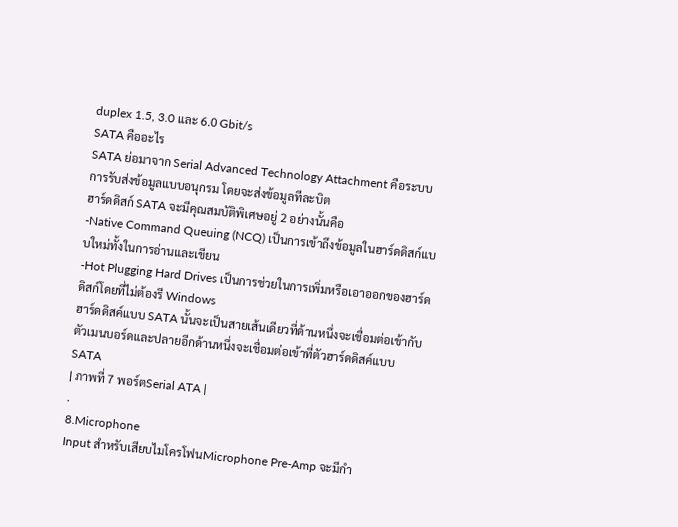duplex 1.5, 3.0 และ 6.0 Gbit/s
SATA คืออะไร
SATA ย่อมาจาก Serial Advanced Technology Attachment คือระบบการรับส่งข้อมูลแบบอนุกรม โดยจะส่งข้อมูลทีละบิต
ฮาร์ดดิสก์ SATA จะมีคุณสมบัติพิเศษอยู่ 2 อย่างนั้นคือ
-Native Command Queuing (NCQ) เป็นการเข้าถึงข้อมูลในฮาร์ดดิสก์แบบใหม่ทั้งในการอ่านและเขียน
-Hot Plugging Hard Drives เป็นการช่วยในการเพิ่มหรือเอาออกของฮาร์ดดิสก์โดยที่ไม่ต้องรี Windows
ฮาร์ดดิสค์แบบ SATA นั้นจะเป็นสายเส้นเดียวที่ด้านหนึ่งจะเชื่อมต่อเข้ากับตัวเมนบอร์ดและปลายอีกด้านหนึ่งจะเชื่อมต่อเข้าที่ตัวฮาร์ดดิสค์แบบ SATA
| ภาพที่ 7 พอร์ตSerial ATA |
.
8.Microphone
Input สำหรับเสียบไมโครโฟนMicrophone Pre-Amp จะมีกำ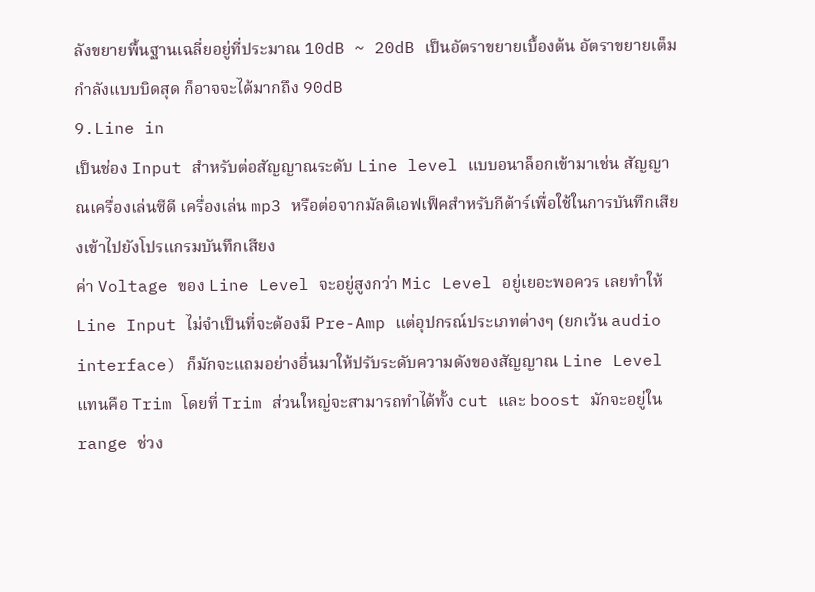ลังขยายพื้นฐานเฉลี่ยอยู่ที่ประมาณ 10dB ~ 20dB เป็นอัตราขยายเบื้องต้น อัตราขยายเต็มกำลังแบบบิดสุด ก็อาจจะได้มากถึง 90dB
9.Line in
เป็นช่อง Input สำหรับต่อสัญญาณระดับ Line level แบบอนาล็อกเข้ามาเช่น สัญญาณเครื่องเล่นซีดี เครื่องเล่น mp3 หรือต่อจากมัลติเอฟเฟ็คสำหรับกีต้าร์เพื่อใช้ในการบันทึกเสียงเข้าไปยังโปรแกรมบันทึกเสียง
ค่า Voltage ของ Line Level จะอยู่สูงกว่า Mic Level อยู่เยอะพอควร เลยทำให้ Line Input ไม่จำเป็นที่จะต้องมี Pre-Amp แต่อุปกรณ์ประเภทต่างๆ (ยกเว้น audio interface) ก็มักจะแถมอย่างอื่นมาให้ปรับระดับความดังของสัญญาณ Line Level แทนคือ Trim โดยที่ Trim ส่วนใหญ่จะสามารถทำได้ทั้ง cut และ boost มักจะอยู่ใน range ช่วง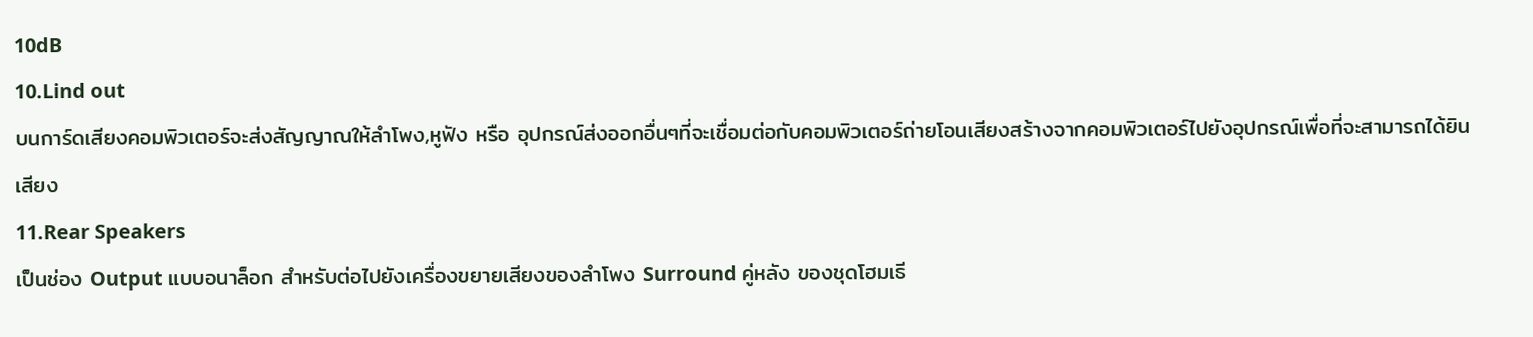10dB
10.Lind out
บนการ์ดเสียงคอมพิวเตอร์จะส่งสัญญาณให้ลำโพง,หูฟัง หรือ อุปกรณ์ส่งออกอื่นๆที่จะเชื่อมต่อกับคอมพิวเตอร์ถ่ายโอนเสียงสร้างจากคอมพิวเตอร์ไปยังอุปกรณ์เพื่อที่จะสามารถได้ยินเสียง
11.Rear Speakers
เป็นช่อง Output แบบอนาล็อก สำหรับต่อไปยังเครื่องขยายเสียงของลำโพง Surround คู่หลัง ของชุดโฮมเธี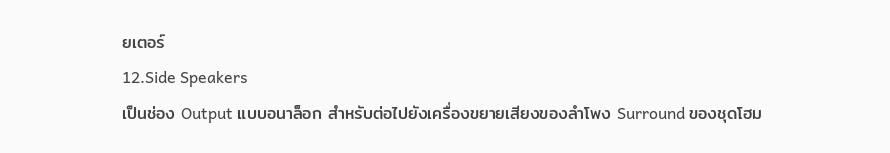ยเตอร์
12.Side Speakers
เป็นช่อง Output แบบอนาล็อก สำหรับต่อไปยังเครื่องขยายเสียงของลำโพง Surround ของชุดโฮม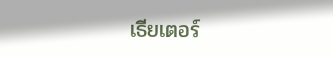เธียเตอร์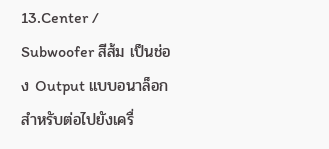13.Center / Subwoofer สีส้ม เป็นช่อง Output แบบอนาล็อก สำหรับต่อไปยังเครื่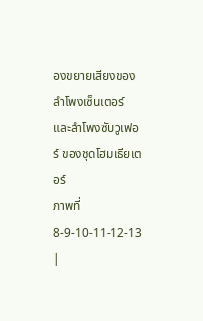องขยายเสียงของลำโพงเซ็นเตอร์ และลำโพงซับวูเฟอร์ ของชุดโฮมเธียเตอร์
ภาพที่ 8-9-10-11-12-13 |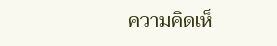ความคิดเห็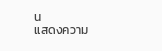น
แสดงความ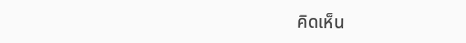คิดเห็น